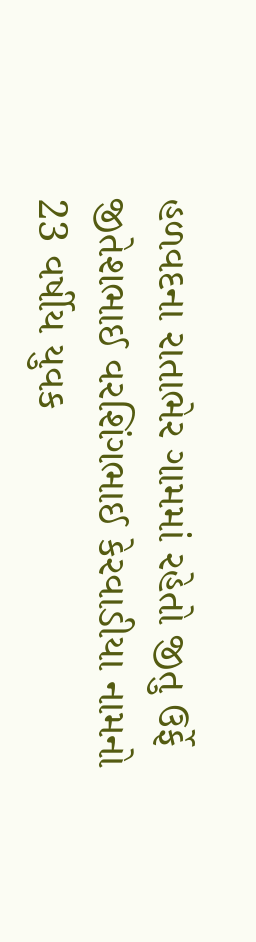હળવદના રાતાભેર ગામમાં રહેતો જીતુ ઉર્ફે જીતેશભાઈ વરશિંગભાઈ કેરવાડીયા નામનો 23 વર્ષીય યુવક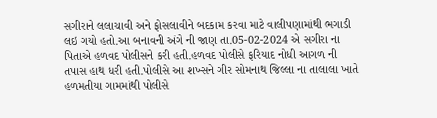સગીરાને લલાચાવી અને ફોસલાવીને બદકામ કરવા માટે વાલીપણામાંથી ભગાડી લઇ ગયો હતો.આ બનાવની અંગે ની જાણ તા.05-02-2024 એ સગીરા ના પિતાએ હળવદ પોલીસને કરી હતી.હળવદ પોલીસે ફરિયાદ નોધી આગળ ની તપાસ હાથ ધરી હતી.પોલીસે આ શખ્સને ગીર સોમનાથ જિલ્લા ના તાલાલા ખાતે હળમતીયા ગામમાંથી પોલીસે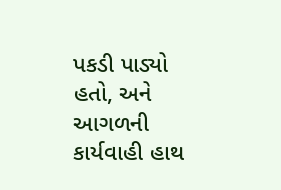પકડી પાડ્યો હતો, અને આગળની કાર્યવાહી હાથ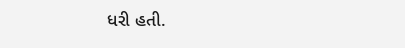ધરી હતી.